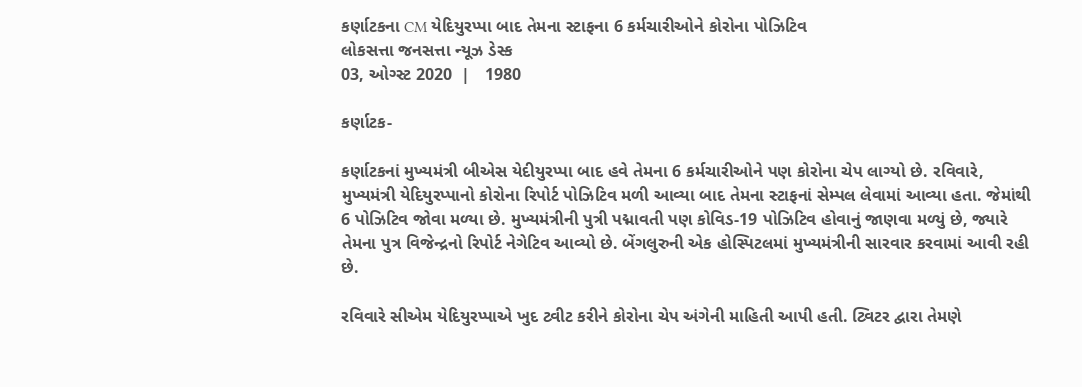કર્ણાટકના CM યેદિયુરપ્પા બાદ તેમના સ્ટાફના 6 કર્મચારીઓને કોરોના પોઝિટિવ
લોકસત્તા જનસત્તા ન્યૂઝ ડેસ્ક
03, ઓગ્સ્ટ 2020  |   1980

કર્ણાટક-

કર્ણાટકનાં મુખ્યમંત્રી બીએસ યેદીયુરપ્પા બાદ હવે તેમના 6 કર્મચારીઓને પણ કોરોના ચેપ લાગ્યો છે. રવિવારે, મુખ્યમંત્રી યેદિયુરપ્પાનો કોરોના રિપોર્ટ પોઝિટિવ મળી આવ્યા બાદ તેમના સ્ટાફનાં સેમ્પલ લેવામાં આવ્યા હતા. જેમાંથી 6 પોઝિટિવ જોવા મળ્યા છે. મુખ્યમંત્રીની પુત્રી પદ્માવતી પણ કોવિડ-19 પોઝિટિવ હોવાનું જાણવા મળ્યું છે, જ્યારે તેમના પુત્ર વિજેન્દ્રનો રિપોર્ટ નેગેટિવ આવ્યો છે. બેંગલુરુની એક હોસ્પિટલમાં મુખ્યમંત્રીની સારવાર કરવામાં આવી રહી છે.

રવિવારે સીએમ યેદિયુરપ્પાએ ખુદ ટ્વીટ કરીને કોરોના ચેપ અંગેની માહિતી આપી હતી. ટ્વિટર દ્વારા તેમણે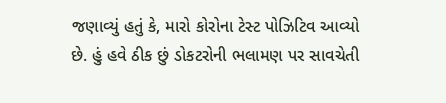જણાવ્યું હતું કે, મારો કોરોના ટેસ્ટ પોઝિટિવ આવ્યો છે. હું હવે ઠીક છું ડોકટરોની ભલામણ પર સાવચેતી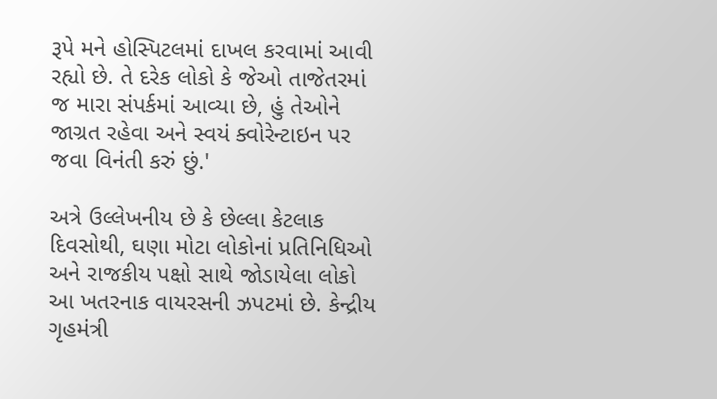રૂપે મને હોસ્પિટલમાં દાખલ કરવામાં આવી રહ્યો છે. તે દરેક લોકો કે જેઓ તાજેતરમાં જ મારા સંપર્કમાં આવ્યા છે, હું તેઓને જાગ્રત રહેવા અને સ્વયં ક્વોરેન્ટાઇન પર જવા વિનંતી કરું છું.'

અત્રે ઉલ્લેખનીય છે કે છેલ્લા કેટલાક દિવસોથી, ઘણા મોટા લોકોનાં પ્રતિનિધિઓ અને રાજકીય પક્ષો સાથે જોડાયેલા લોકો આ ખતરનાક વાયરસની ઝપટમાં છે. કેન્દ્રીય ગૃહમંત્રી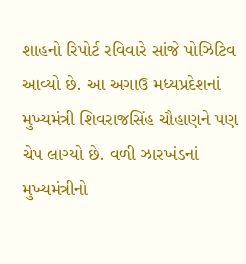શાહનો રિપોર્ટ રવિવારે સાંજે પોઝિટિવ આવ્યો છે. આ અગાઉ મધ્યપ્રદેશનાં મુખ્યમંત્રી શિવરાજસિંહ ચૌહાણને પણ ચેપ લાગ્યો છે. વળી ઝારખંડનાં મુખ્યમંત્રીનો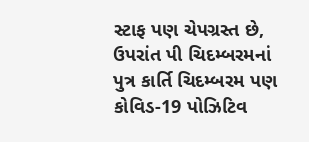સ્ટાફ પણ ચેપગ્રસ્ત છે, ઉપરાંત પી ચિદમ્બરમનાં પુત્ર કાર્તિ ચિદમ્બરમ પણ કોવિડ-19 પોઝિટિવ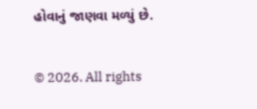હોવાનું જાણવા મળ્યું છે.

© 2026. All rights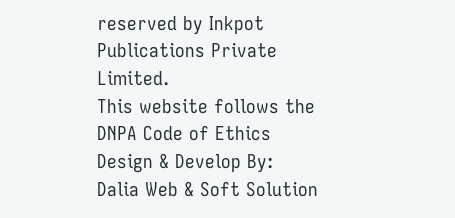reserved by Inkpot Publications Private Limited.
This website follows the DNPA Code of Ethics
Design & Develop By:
Dalia Web & Soft Solution